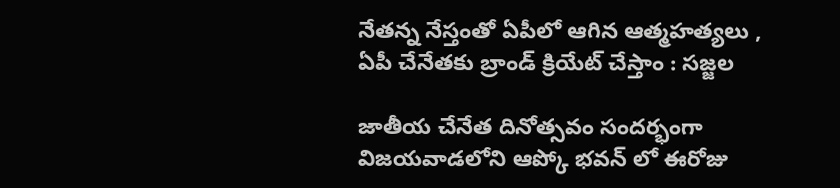నేతన్న నేస్తంతో ఏపీలో ఆగిన ఆత్మహత్యలు , ఏపీ చేనేతకు బ్రాండ్ క్రియేట్ చేస్తాం : సజ్జల

జాతీయ చేనేత దినోత్సవం సందర్భంగా విజయవాడలోని ఆప్కో భవన్ లో ఈరోజు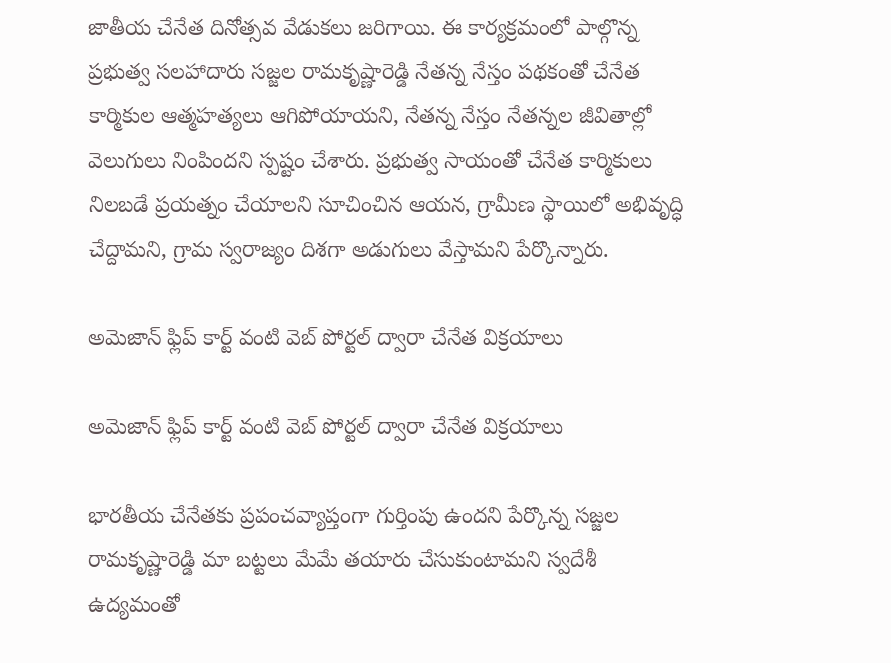జాతీయ చేనేత దినోత్సవ వేడుకలు జరిగాయి. ఈ కార్యక్రమంలో పాల్గొన్న ప్రభుత్వ సలహాదారు సజ్జల రామకృష్ణారెడ్డి నేతన్న నేస్తం పథకంతో చేనేత కార్మికుల ఆత్మహత్యలు ఆగిపోయాయని, నేతన్న నేస్తం నేతన్నల జీవితాల్లో వెలుగులు నింపిందని స్పష్టం చేశారు. ప్రభుత్వ సాయంతో చేనేత కార్మికులు నిలబడే ప్రయత్నం చేయాలని సూచించిన ఆయన, గ్రామీణ స్థాయిలో అభివృద్ధి చేద్దామని, గ్రామ స్వరాజ్యం దిశగా అడుగులు వేస్తామని పేర్కొన్నారు.

అమెజాన్ ఫ్లిప్ కార్ట్ వంటి వెబ్ పోర్టల్ ద్వారా చేనేత విక్రయాలు

అమెజాన్ ఫ్లిప్ కార్ట్ వంటి వెబ్ పోర్టల్ ద్వారా చేనేత విక్రయాలు

భారతీయ చేనేతకు ప్రపంచవ్యాప్తంగా గుర్తింపు ఉందని పేర్కొన్న సజ్జల రామకృష్ణారెడ్డి మా బట్టలు మేమే తయారు చేసుకుంటామని స్వదేశీ ఉద్యమంతో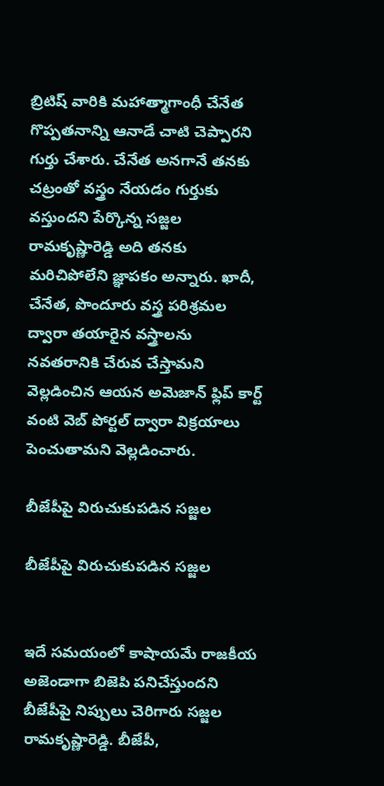బ్రిటిష్ వారికి మహాత్మాగాంధీ చేనేత గొప్పతనాన్ని ఆనాడే చాటి చెప్పారని గుర్తు చేశారు. చేనేత అనగానే తనకు చట్రంతో వస్త్రం నేయడం గుర్తుకు వస్తుందని పేర్కొన్న సజ్జల రామకృష్ణారెడ్డి అది తనకు మరిచిపోలేని జ్ఞాపకం అన్నారు. ఖాదీ, చేనేత, పొందూరు వస్త్ర పరిశ్రమల ద్వారా తయారైన వస్త్రాలను నవతరానికి చేరువ చేస్తామని వెల్లడించిన ఆయన అమెజాన్ ఫ్లిప్ కార్ట్ వంటి వెబ్ పోర్టల్ ద్వారా విక్రయాలు పెంచుతామని వెల్లడించారు.

బీజేపీపై విరుచుకుపడిన సజ్జల

బీజేపీపై విరుచుకుపడిన సజ్జల


ఇదే సమయంలో కాషాయమే రాజకీయ అజెండాగా బిజెపి పనిచేస్తుందని బీజేపీపై నిప్పులు చెరిగారు సజ్జల రామకృష్ణారెడ్డి. బీజేపీ,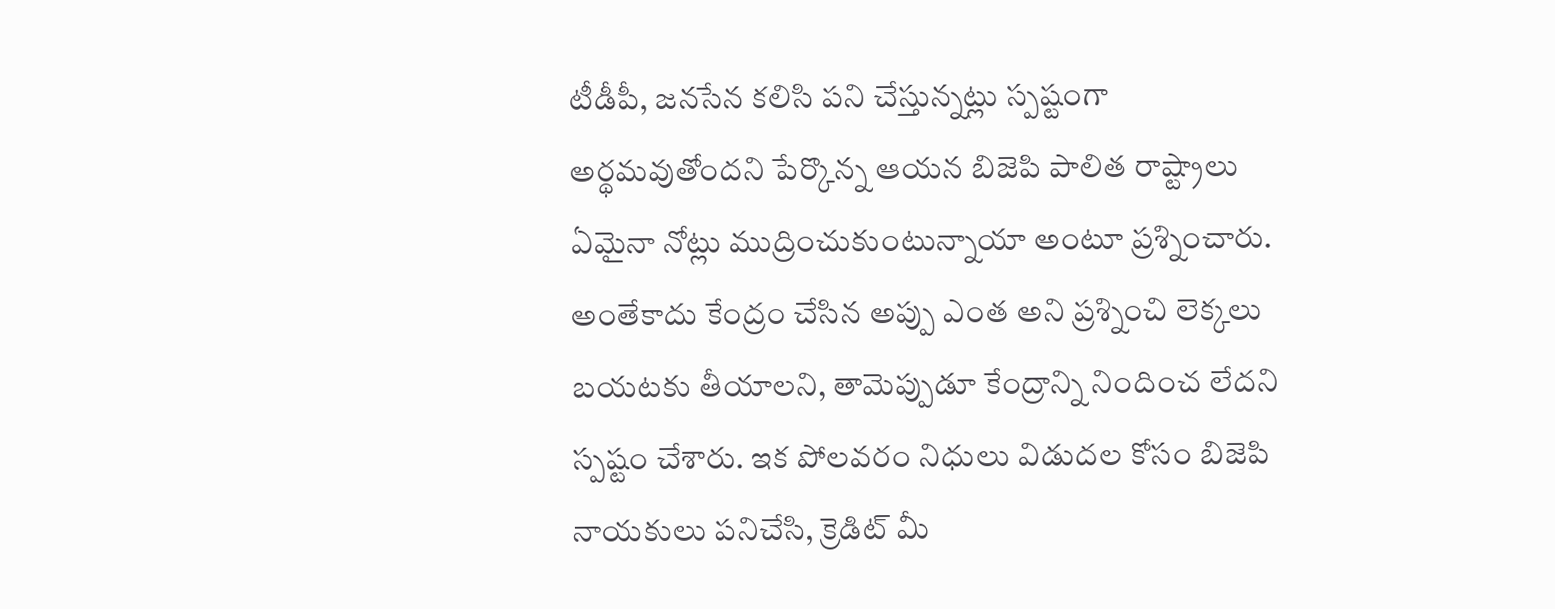టీడీపీ, జనసేన కలిసి పని చేస్తున్నట్లు స్పష్టంగా అర్థమవుతోందని పేర్కొన్న ఆయన బిజెపి పాలిత రాష్ట్రాలు ఏమైనా నోట్లు ముద్రించుకుంటున్నాయా అంటూ ప్రశ్నించారు. అంతేకాదు కేంద్రం చేసిన అప్పు ఎంత అని ప్రశ్నించి లెక్కలు బయటకు తీయాలని, తామెప్పుడూ కేంద్రాన్ని నిందించ లేదని స్పష్టం చేశారు. ఇక పోలవరం నిధులు విడుదల కోసం బిజెపి నాయకులు పనిచేసి, క్రెడిట్ మీ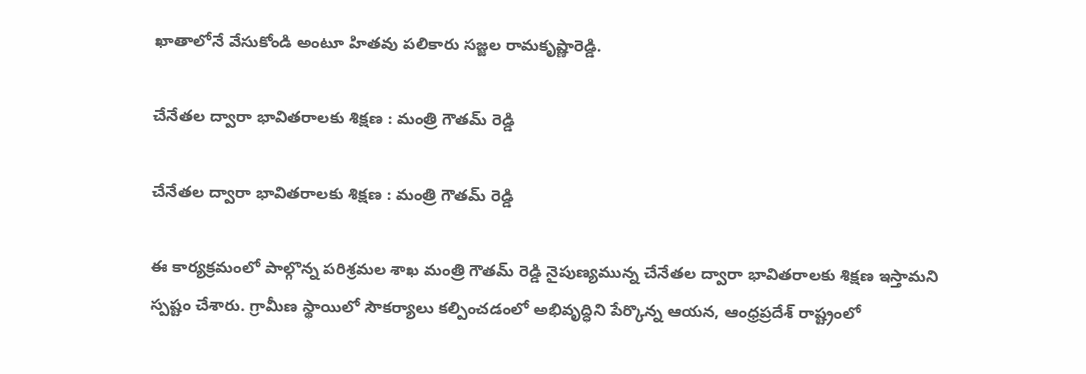ఖాతాలోనే వేసుకోండి అంటూ హితవు పలికారు సజ్జల రామకృష్ణారెడ్డి.

చేనేతల ద్వారా భావితరాలకు శిక్షణ : మంత్రి గౌతమ్ రెడ్డి

చేనేతల ద్వారా భావితరాలకు శిక్షణ : మంత్రి గౌతమ్ రెడ్డి

ఈ కార్యక్రమంలో పాల్గొన్న పరిశ్రమల శాఖ మంత్రి గౌతమ్ రెడ్డి నైపుణ్యమున్న చేనేతల ద్వారా భావితరాలకు శిక్షణ ఇస్తామని స్పష్టం చేశారు. గ్రామీణ స్థాయిలో సౌకర్యాలు కల్పించడంలో అభివృద్ధిని పేర్కొన్న ఆయన, ఆంధ్రప్రదేశ్ రాష్ట్రంలో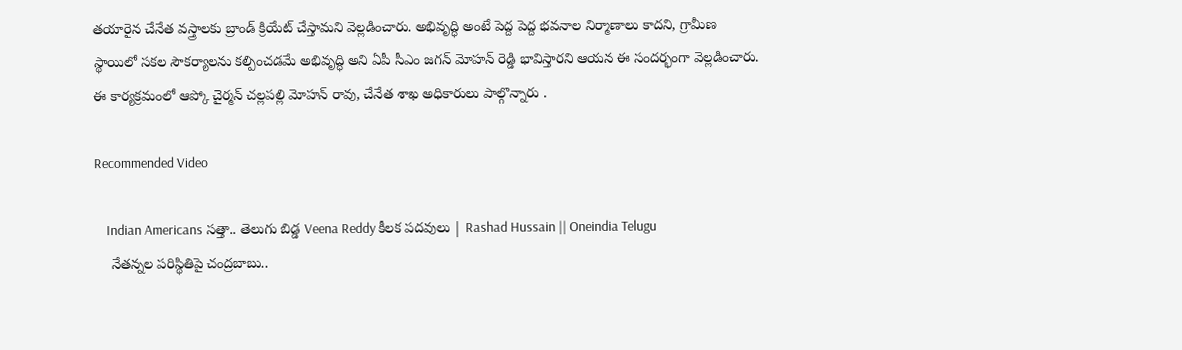తయారైన చేనేత వస్త్రాలకు బ్రాండ్ క్రియేట్ చేస్తామని వెల్లడించారు. అభివృద్ధి అంటే పెద్ద పెద్ద భవనాల నిర్మాణాలు కాదని, గ్రామీణ స్థాయిలో సకల సౌకర్యాలను కల్పించడమే అభివృద్ధి అని ఏపీ సీఎం జగన్ మోహన్ రెడ్డి భావిస్తారని ఆయన ఈ సందర్భంగా వెల్లడించారు. ఈ కార్యక్రమంలో ఆప్కో చైర్మన్ చల్లపల్లి మోహన్ రావు, చేనేత శాఖ అధికారులు పాల్గొన్నారు .

Recommended Video

    Indian Americans సత్తా.. తెలుగు బిడ్డ Veena Reddy కీలక పదవులు | Rashad Hussain || Oneindia Telugu
    నేతన్నల పరిస్థితిపై చంద్రబాబు..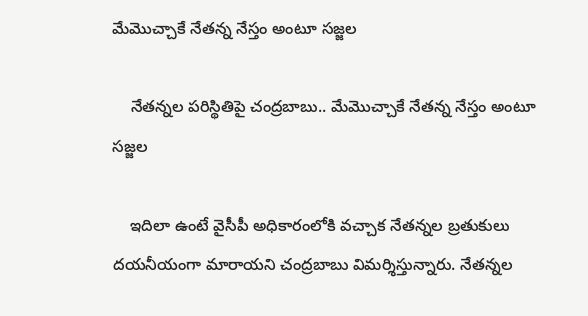మేమొచ్చాకే నేతన్న నేస్తం అంటూ సజ్జల

    నేతన్నల పరిస్థితిపై చంద్రబాబు.. మేమొచ్చాకే నేతన్న నేస్తం అంటూ సజ్జల

    ఇదిలా ఉంటే వైసీపీ అధికారంలోకి వచ్చాక నేతన్నల బ్రతుకులు దయనీయంగా మారాయని చంద్రబాబు విమర్శిస్తున్నారు. నేతన్నల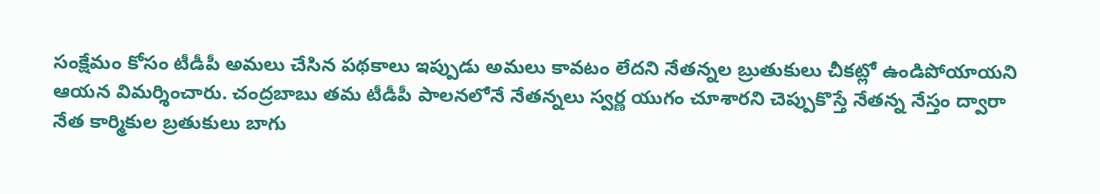సంక్షేమం కోసం టీడీపీ అమలు చేసిన పథకాలు ఇప్పుడు అమలు కావటం లేదని నేతన్నల బ్రుతుకులు చీకట్లో ఉండిపోయాయని ఆయన విమర్శించారు. చంద్రబాబు తమ టీడీపీ పాలనలోనే నేతన్నలు స్వర్ణ యుగం చూశారని చెప్పుకొస్తే నేతన్న నేస్తం ద్వారా నేత కార్మికుల బ్రతుకులు బాగు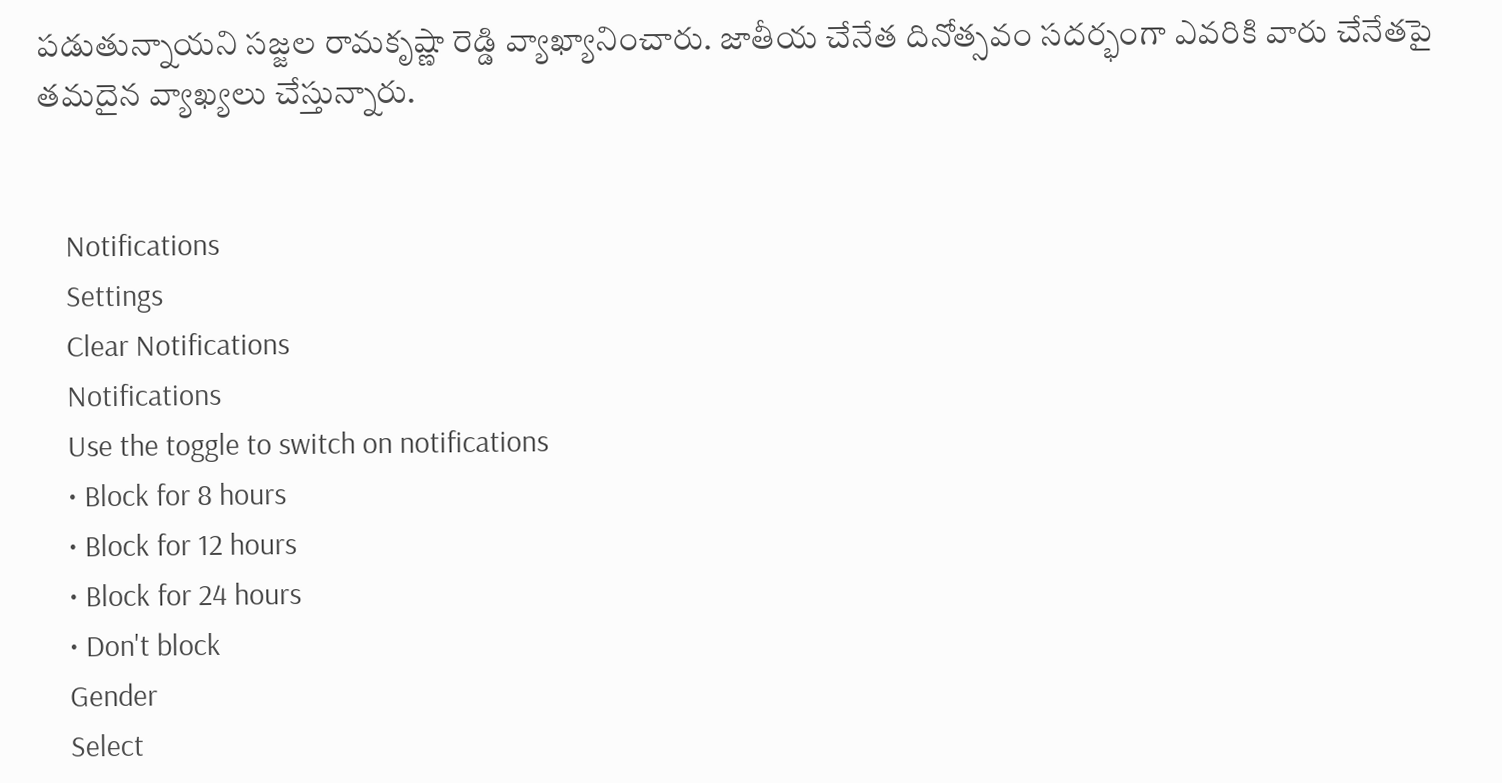పడుతున్నాయని సజ్జల రామకృష్ణా రెడ్డి వ్యాఖ్యానించారు. జాతీయ చేనేత దినోత్సవం సదర్భంగా ఎవరికి వారు చేనేతపై తమదైన వ్యాఖ్యలు చేస్తున్నారు.


    Notifications
    Settings
    Clear Notifications
    Notifications
    Use the toggle to switch on notifications
    • Block for 8 hours
    • Block for 12 hours
    • Block for 24 hours
    • Don't block
    Gender
    Select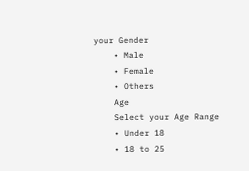your Gender
    • Male
    • Female
    • Others
    Age
    Select your Age Range
    • Under 18
    • 18 to 25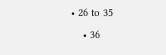• 26 to 35
    • 36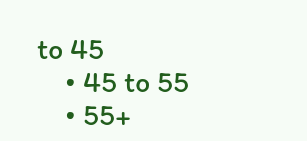to 45
    • 45 to 55
    • 55+